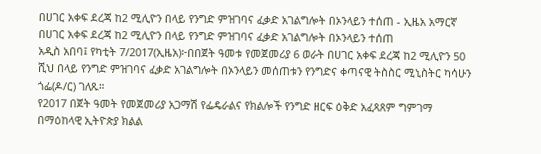በሀገር አቀፍ ደረጃ ከ2 ሚሊዮን በላይ የንግድ ምዝገባና ፈቃድ አገልግሎት በኦንላይን ተሰጠ - ኢዜአ አማርኛ
በሀገር አቀፍ ደረጃ ከ2 ሚሊዮን በላይ የንግድ ምዝገባና ፈቃድ አገልግሎት በኦንላይን ተሰጠ
አዲስ አበባ፤ የካቲት 7/2017(ኢዜአ)፦በበጀት ዓመቱ የመጀመሪያ 6 ወራት በሀገር አቀፍ ደረጃ ከ2 ሚሊዮን 50 ሺህ በላይ የንግድ ምዝገባና ፈቃድ አገልግሎት በኦንላይን መሰጠቱን የንግድና ቀጣናዊ ትስስር ሚኒስትር ካሳሁን ጎፌ(ዶ/ር) ገለጹ።
የ2017 በጀት ዓመት የመጀመሪያ አጋማሽ የፌዴራልና የክልሎች የንግድ ዘርፍ ዕቅድ አፈጻጸም ግምገማ በማዕከላዊ ኢትዮጵያ ክልል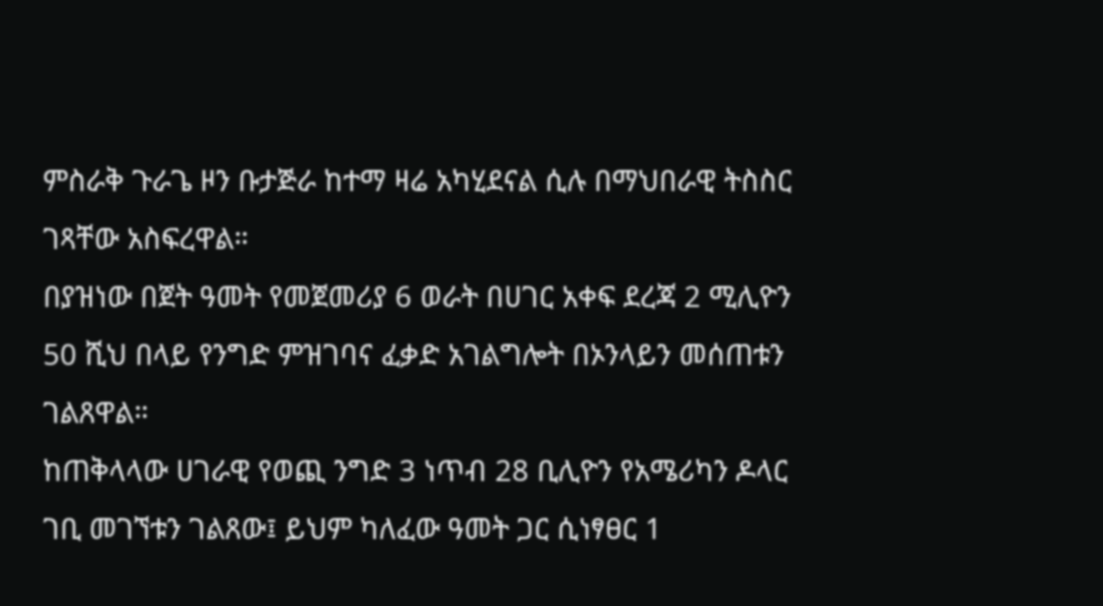ምስራቅ ጉራጌ ዞን ቡታጅራ ከተማ ዛሬ አካሂደናል ሲሉ በማህበራዊ ትስስር ገጻቸው አስፍረዋል።
በያዝነው በጀት ዓመት የመጀመሪያ 6 ወራት በሀገር አቀፍ ደረጃ 2 ሚሊዮን 50 ሺህ በላይ የንግድ ምዝገባና ፈቃድ አገልግሎት በኦንላይን መሰጠቱን ገልጸዋል።
ከጠቅላላው ሀገራዊ የወጪ ንግድ 3 ነጥብ 28 ቢሊዮን የአሜሪካን ዶላር ገቢ መገኘቱን ገልጸው፤ ይህም ካለፈው ዓመት ጋር ሲነፃፀር 1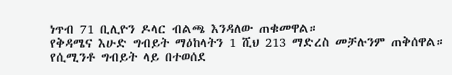ነጥብ 71 ቢሊዮን ዶላር ብልጫ እንዳለው ጠቁመዋል።
የቅዳሜና እሁድ ግብይት ማዕከላትን 1 ሺህ 213 ማድረስ መቻሉንም ጠቅሰዋል።
የሲሚንቶ ግብይት ላይ በተወሰደ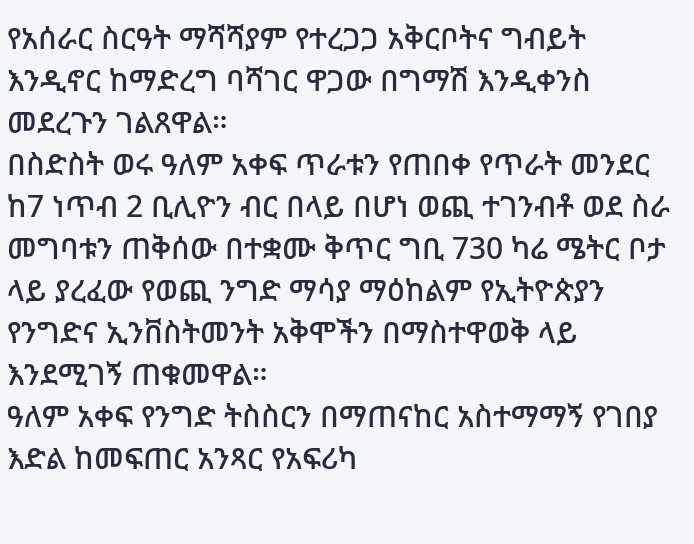የአሰራር ስርዓት ማሻሻያም የተረጋጋ አቅርቦትና ግብይት እንዲኖር ከማድረግ ባሻገር ዋጋው በግማሽ እንዲቀንስ መደረጉን ገልጸዋል።
በስድስት ወሩ ዓለም አቀፍ ጥራቱን የጠበቀ የጥራት መንደር ከ7 ነጥብ 2 ቢሊዮን ብር በላይ በሆነ ወጪ ተገንብቶ ወደ ስራ መግባቱን ጠቅሰው በተቋሙ ቅጥር ግቢ 730 ካሬ ሜትር ቦታ ላይ ያረፈው የወጪ ንግድ ማሳያ ማዕከልም የኢትዮጵያን የንግድና ኢንቨስትመንት አቅሞችን በማስተዋወቅ ላይ እንደሚገኝ ጠቁመዋል።
ዓለም አቀፍ የንግድ ትስስርን በማጠናከር አስተማማኝ የገበያ እድል ከመፍጠር አንጻር የአፍሪካ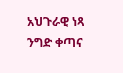አህጉራዊ ነጻ ንግድ ቀጣና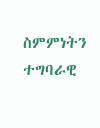ስምምነትን ተግባራዊ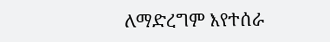ለማድረግም እየተሰራ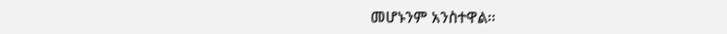መሆኑንም አንስተዋል፡፡